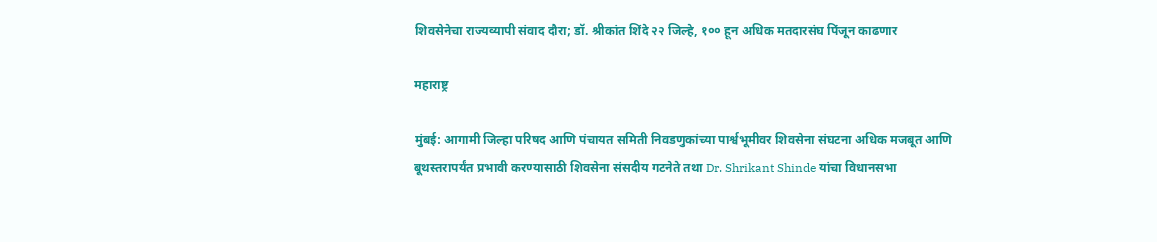शिवसेनेचा राज्यव्यापी संवाद दौरा; डॉ. श्रीकांत शिंदे २२ जिल्हे, १०० हून अधिक मतदारसंघ पिंजून काढणार

महाराष्ट्र

मुंबई: आगामी जिल्हा परिषद आणि पंचायत समिती निवडणुकांच्या पार्श्वभूमीवर शिवसेना संघटना अधिक मजबूत आणि बूथस्तरापर्यंत प्रभावी करण्यासाठी शिवसेना संसदीय गटनेते तथा Dr. Shrikant Shinde यांचा विधानसभा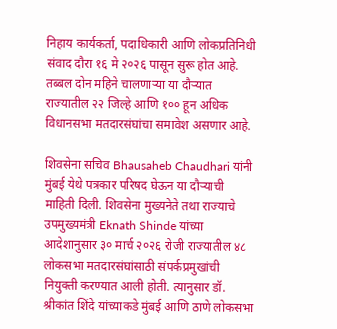निहाय कार्यकर्ता, पदाधिकारी आणि लोकप्रतिनिधी संवाद दौरा १६ मे २०२६ पासून सुरू होत आहे. तब्बल दोन महिने चालणाऱ्या या दौऱ्यात राज्यातील २२ जिल्हे आणि १०० हून अधिक विधानसभा मतदारसंघांचा समावेश असणार आहे.

शिवसेना सचिव Bhausaheb Chaudhari यांनी मुंबई येथे पत्रकार परिषद घेऊन या दौऱ्याची माहिती दिली. शिवसेना मुख्यनेते तथा राज्याचे उपमुख्यमंत्री Eknath Shinde यांच्या आदेशानुसार ३० मार्च २०२६ रोजी राज्यातील ४८ लोकसभा मतदारसंघांसाठी संपर्कप्रमुखांची नियुक्ती करण्यात आली होती. त्यानुसार डॉ. श्रीकांत शिंदे यांच्याकडे मुंबई आणि ठाणे लोकसभा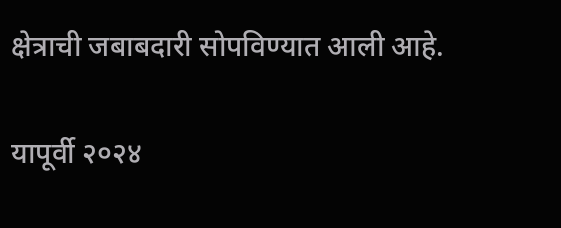क्षेत्राची जबाबदारी सोपविण्यात आली आहे.

यापूर्वी २०२४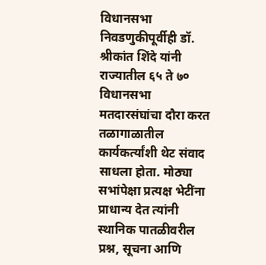विधानसभा निवडणुकीपूर्वीही डॉ. श्रीकांत शिंदे यांनी राज्यातील ६५ ते ७० विधानसभा मतदारसंघांचा दौरा करत तळागाळातील कार्यकर्त्यांशी थेट संवाद साधला होता. मोठ्या सभांपेक्षा प्रत्यक्ष भेटींना प्राधान्य देत त्यांनी स्थानिक पातळीवरील प्रश्न, सूचना आणि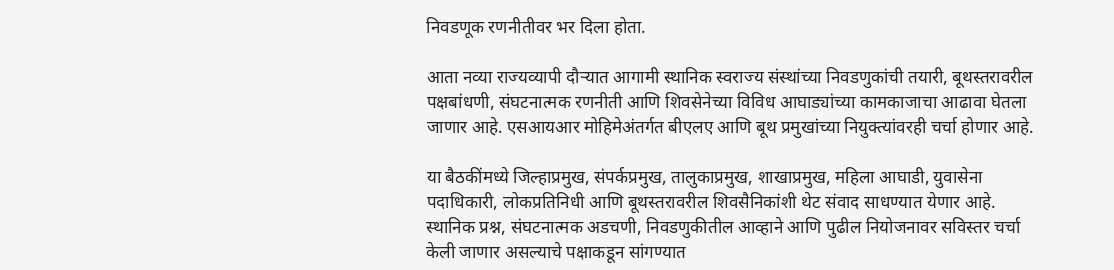निवडणूक रणनीतीवर भर दिला होता.

आता नव्या राज्यव्यापी दौऱ्यात आगामी स्थानिक स्वराज्य संस्थांच्या निवडणुकांची तयारी, बूथस्तरावरील पक्षबांधणी, संघटनात्मक रणनीती आणि शिवसेनेच्या विविध आघाड्यांच्या कामकाजाचा आढावा घेतला जाणार आहे. एसआयआर मोहिमेअंतर्गत बीएलए आणि बूथ प्रमुखांच्या नियुक्त्यांवरही चर्चा होणार आहे.

या बैठकींमध्ये जिल्हाप्रमुख, संपर्कप्रमुख, तालुकाप्रमुख, शाखाप्रमुख, महिला आघाडी, युवासेना पदाधिकारी, लोकप्रतिनिधी आणि बूथस्तरावरील शिवसैनिकांशी थेट संवाद साधण्यात येणार आहे. स्थानिक प्रश्न, संघटनात्मक अडचणी, निवडणुकीतील आव्हाने आणि पुढील नियोजनावर सविस्तर चर्चा केली जाणार असल्याचे पक्षाकडून सांगण्यात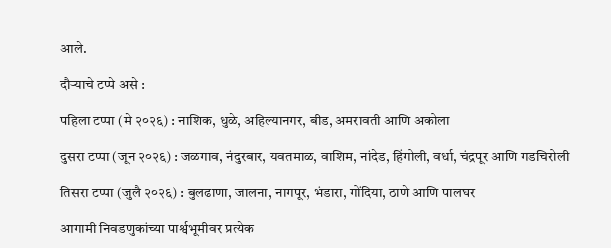आले.

दौऱ्याचे टप्पे असे :

पहिला टप्पा (मे २०२६) : नाशिक, धुळे, अहिल्यानगर, बीड, अमरावती आणि अकोला

दुसरा टप्पा (जून २०२६) : जळगाव, नंदुरबार, यवतमाळ, वाशिम, नांदेड, हिंगोली, वर्धा, चंद्रपूर आणि गडचिरोली

तिसरा टप्पा (जुलै २०२६) : बुलढाणा, जालना, नागपूर, भंडारा, गोंदिया, ठाणे आणि पालघर

आगामी निवडणुकांच्या पार्श्वभूमीवर प्रत्येक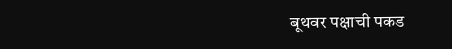बूथवर पक्षाची पकड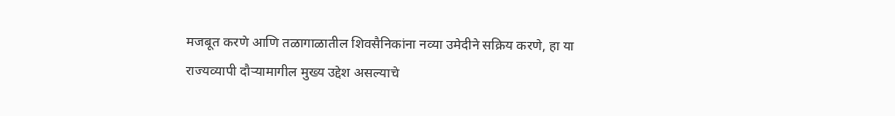मजबूत करणे आणि तळागाळातील शिवसैनिकांना नव्या उमेदीने सक्रिय करणे, हा या राज्यव्यापी दौऱ्यामागील मुख्य उद्देश असल्याचे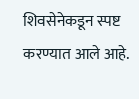शिवसेनेकडून स्पष्ट करण्यात आले आहे.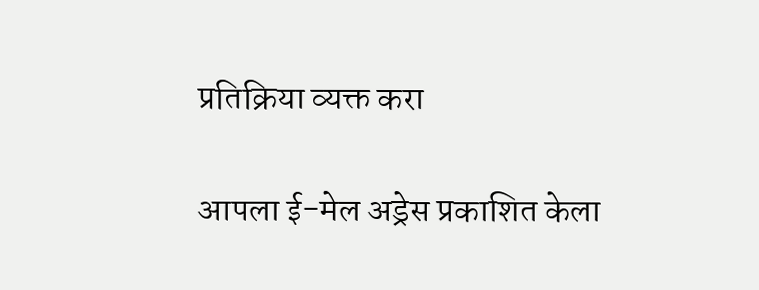प्रतिक्रिया व्यक्त करा

आपला ई-मेल अड्रेस प्रकाशित केला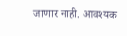जाणार नाही. आवश्यक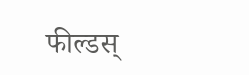फील्डस्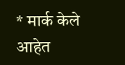* मार्क केले आहेत